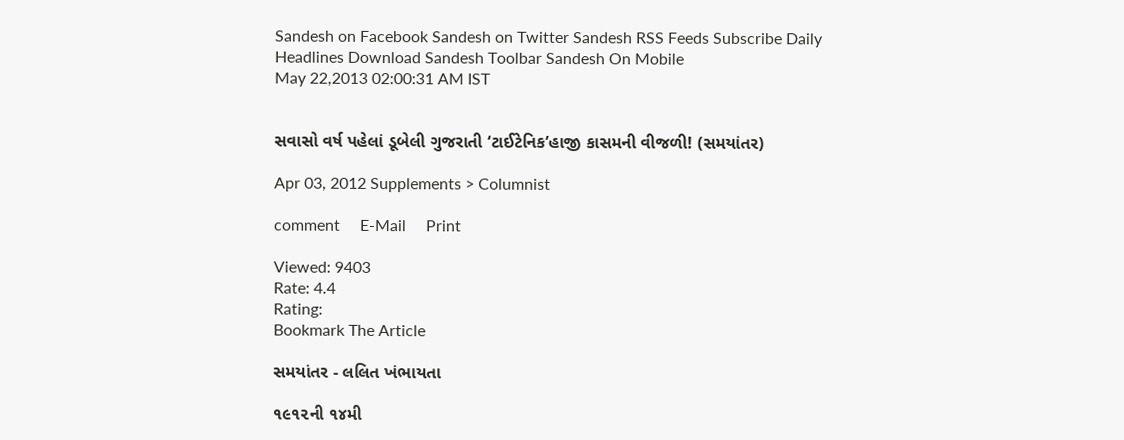Sandesh on Facebook Sandesh on Twitter Sandesh RSS Feeds Subscribe Daily Headlines Download Sandesh Toolbar Sandesh On Mobile
May 22,2013 02:00:31 AM IST


સવાસો વર્ષ પહેલાં ડૂબેલી ગુજરાતી ‘ટાઈટેનિક’હાજી કાસમની વીજળી! (સમયાંતર)

Apr 03, 2012 Supplements > Columnist

comment     E-Mail     Print

Viewed: 9403
Rate: 4.4
Rating:
Bookmark The Article

સમયાંતર - લલિત ખંભાયતા

૧૯૧૨ની ૧૪મી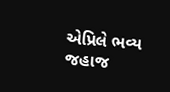એપ્રિલે ભવ્ય જહાજ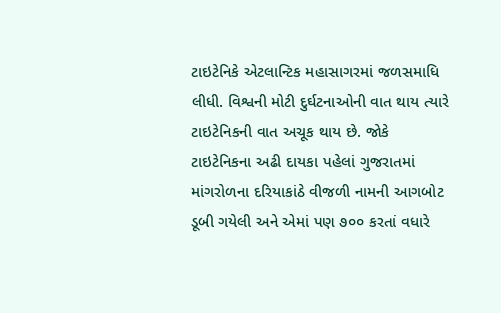ટાઇટેનિકે એટલાન્ટિક મહાસાગરમાં જળસમાધિ લીધી. વિશ્વની મોટી દુર્ઘટનાઓની વાત થાય ત્યારે ટાઇટેનિકની વાત અચૂક થાય છે. જોકે ટાઇટેનિકના અઢી દાયકા પહેલાં ગુજરાતમાં માંગરોળના દરિયાકાંઠે વીજળી નામની આગબોટ ડૂબી ગયેલી અને એમાં પણ ૭૦૦ કરતાં વધારે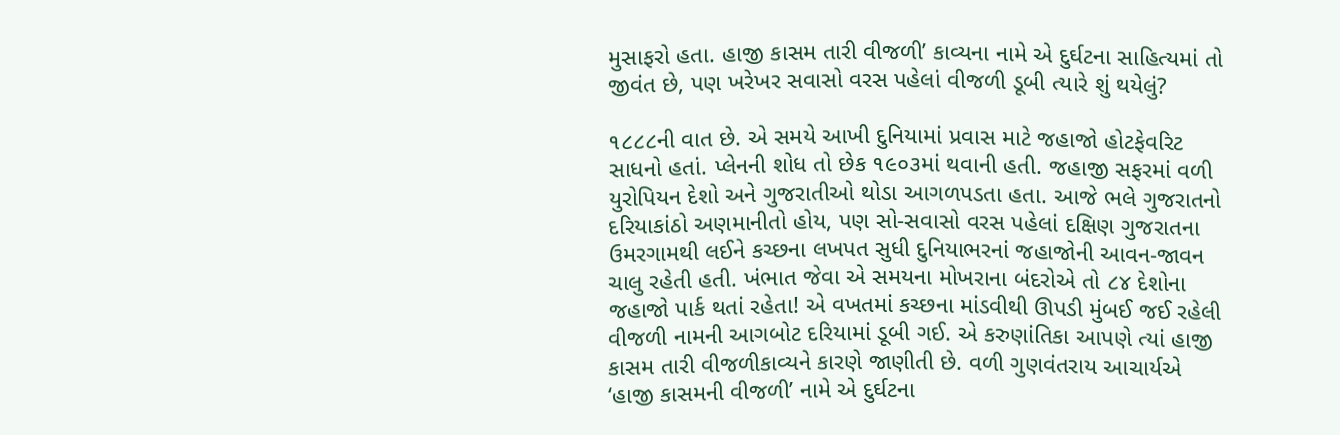મુસાફરો હતા. હાજી કાસમ તારી વીજળી’ કાવ્યના નામે એ દુર્ઘટના સાહિત્યમાં તો જીવંત છે, પણ ખરેખર સવાસો વરસ પહેલાં વીજળી ડૂબી ત્યારે શું થયેલું?

૧૮૮૮ની વાત છે. એ સમયે આખી દુનિયામાં પ્રવાસ માટે જહાજો હોટફેવરિટ સાધનો હતાં. પ્લેનની શોધ તો છેક ૧૯૦૩માં થવાની હતી. જહાજી સફરમાં વળી યુરોપિયન દેશો અને ગુજરાતીઓ થોડા આગળપડતા હતા. આજે ભલે ગુજરાતનો દરિયાકાંઠો અણમાનીતો હોય, પણ સો-સવાસો વરસ પહેલાં દક્ષિણ ગુજરાતના ઉમરગામથી લઈને કચ્છના લખપત સુધી દુનિયાભરનાં જહાજોની આવન-જાવન ચાલુ રહેતી હતી. ખંભાત જેવા એ સમયના મોખરાના બંદરોએ તો ૮૪ દેશોના જહાજો પાર્ક થતાં રહેતા! એ વખતમાં કચ્છના માંડવીથી ઊપડી મુંબઈ જઈ રહેલી વીજળી નામની આગબોટ દરિયામાં ડૂબી ગઈ. એ કરુણાંતિકા આપણે ત્યાં હાજી કાસમ તારી વીજળીકાવ્યને કારણે જાણીતી છે. વળી ગુણવંતરાય આચાર્યએ ‘હાજી કાસમની વીજળી’ નામે એ દુર્ઘટના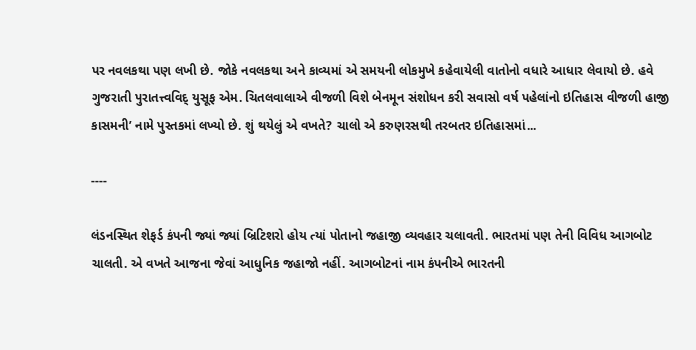પર નવલકથા પણ લખી છે. જોકે નવલકથા અને કાવ્યમાં એ સમયની લોકમુખે કહેવાયેલી વાતોનો વધારે આધાર લેવાયો છે. હવે ગુજરાતી પુરાતત્ત્વવિદ્ યુસૂફ એમ. ચિતલવાલાએ વીજળી વિશે બેનમૂન સંશોધન કરી સવાસો વર્ષ પહેલાંનો ઇતિહાસ વીજળી હાજી કાસમની’ નામે પુસ્તકમાં લખ્યો છે. શું થયેલું એ વખતે? ચાલો એ કરુણરસથી તરબતર ઇતિહાસમાં...

----

લંડનસ્થિત શેફર્ડ કંપની જ્યાં જ્યાં બ્રિટિશરો હોય ત્યાં પોતાનો જહાજી વ્યવહાર ચલાવતી. ભારતમાં પણ તેની વિવિધ આગબોટ ચાલતી. એ વખતે આજના જેવાં આધુનિક જહાજો નહીં. આગબોટનાં નામ કંપનીએ ભારતની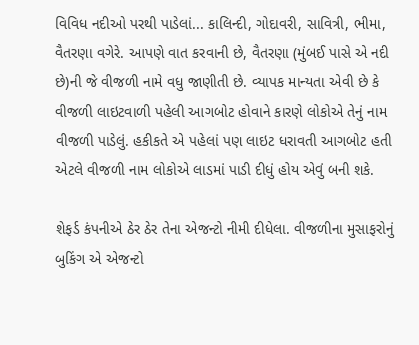વિવિધ નદીઓ પરથી પાડેલાં... કાલિન્દી, ગોદાવરી, સાવિત્રી, ભીમા, વૈતરણા વગેરે. આપણે વાત કરવાની છે, વૈતરણા (મુંબઈ પાસે એ નદી છે)ની જે વીજળી નામે વધુ જાણીતી છે. વ્યાપક માન્યતા એવી છે કે વીજળી લાઇટવાળી પહેલી આગબોટ હોવાને કારણે લોકોએ તેનું નામ વીજળી પાડેલું. હકીકતે એ પહેલાં પણ લાઇટ ધરાવતી આગબોટ હતી એટલે વીજળી નામ લોકોએ લાડમાં પાડી દીધું હોય એવું બની શકે.

શેફર્ડ કંપનીએ ઠેર ઠેર તેના એજન્ટો નીમી દીધેલા. વીજળીના મુસાફરોનું બુકિંગ એ એજન્ટો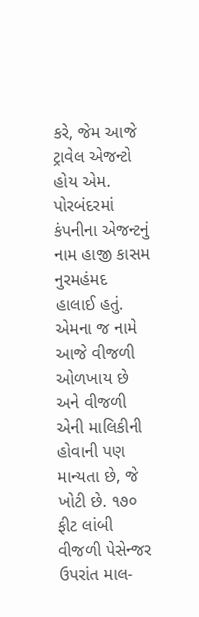કરે, જેમ આજે ટ્રાવેલ એજન્ટો હોય એમ. પોરબંદરમાં કંપનીના એજન્ટનું નામ હાજી કાસમ નુરમહંમદ હાલાઈ હતું. એમના જ નામે આજે વીજળી ઓળખાય છે અને વીજળી એની માલિકીની હોવાની પણ માન્યતા છે, જે ખોટી છે. ૧૭૦ ફીટ લાંબી વીજળી પેસેન્જર ઉપરાંત માલ-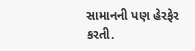સામાનની પણ હેરફેર કરતી.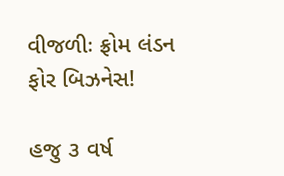વીજળીઃ ફ્રોમ લંડન ફોર બિઝનેસ!

હજુ ૩ વર્ષ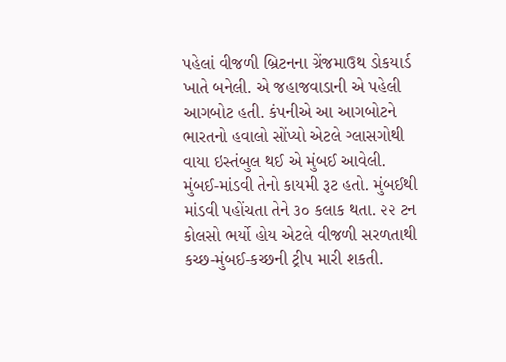પહેલાં વીજળી બ્રિટનના ગ્રેંજમાઉથ ડોકયાર્ડ ખાતે બનેલી. એ જહાજવાડાની એ પહેલી આગબોટ હતી. કંપનીએ આ આગબોટને ભારતનો હવાલો સોંપ્યો એટલે ગ્લાસગોથી વાયા ઇસ્તંબુલ થઈ એ મુંબઈ આવેલી. મુંબઈ-માંડવી તેનો કાયમી રૂટ હતો. મુંબઈથી માંડવી પહોંચતા તેને ૩૦ કલાક થતા. ૨૨ ટન કોલસો ભર્યો હોય એટલે વીજળી સરળતાથી કચ્છ-મુંબઈ-કચ્છની ટ્રીપ મારી શકતી.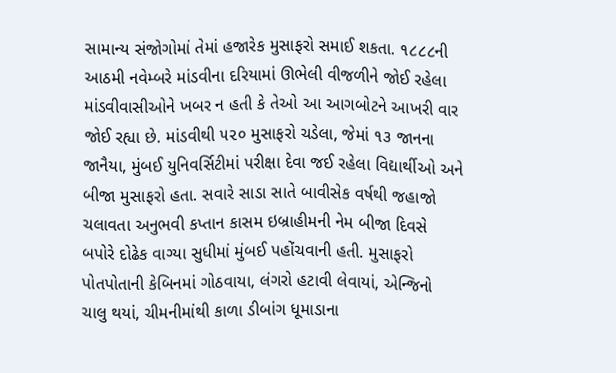સામાન્ય સંજોગોમાં તેમાં હજારેક મુસાફરો સમાઈ શકતા. ૧૮૮૮ની આઠમી નવેમ્બરે માંડવીના દરિયામાં ઊભેલી વીજળીને જોઈ રહેલા માંડવીવાસીઓને ખબર ન હતી કે તેઓ આ આગબોટને આખરી વાર જોઈ રહ્યા છે. માંડવીથી ૫૨૦ મુસાફરો ચડેલા, જેમાં ૧૩ જાનના જાનૈયા, મુંબઈ યુનિવર્સિટીમાં પરીક્ષા દેવા જઈ રહેલા વિદ્યાર્થીઓ અને બીજા મુસાફરો હતા. સવારે સાડા સાતે બાવીસેક વર્ષથી જહાજો ચલાવતા અનુભવી કપ્તાન કાસમ ઇબ્રાહીમની નેમ બીજા દિવસે બપોરે દોઢેક વાગ્યા સુધીમાં મુંબઈ પહોંચવાની હતી. મુસાફરો પોતપોતાની કેબિનમાં ગોઠવાયા, લંગરો હટાવી લેવાયાં, એન્જિનો ચાલુ થયાં, ચીમનીમાંથી કાળા ડીબાંગ ધૂમાડાના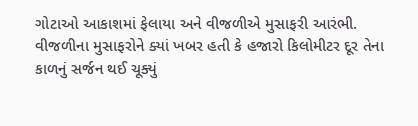ગોટાઓ આકાશમાં ફેલાયા અને વીજળીએ મુસાફરી આરંભી. વીજળીના મુસાફરોને ક્યાં ખબર હતી કે હજારો કિલોમીટર દૂર તેના કાળનું સર્જન થઈ ચૂક્યું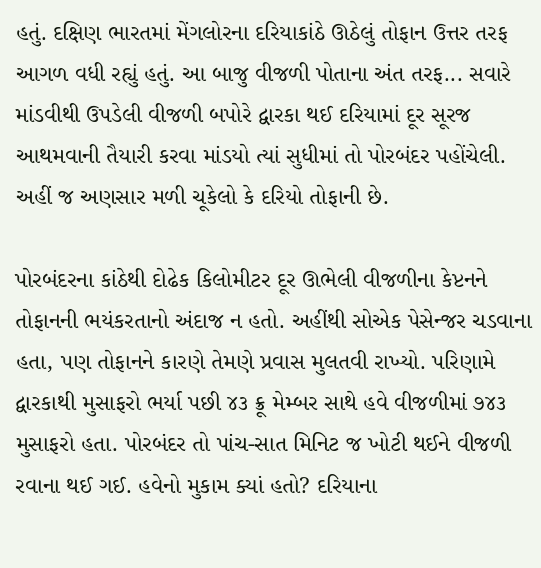હતું. દક્ષિણ ભારતમાં મેંગલોરના દરિયાકાંઠે ઊઠેલું તોફાન ઉત્તર તરફ આગળ વધી રહ્યું હતું. આ બાજુ વીજળી પોતાના અંત તરફ... સવારે માંડવીથી ઉપડેલી વીજળી બપોરે દ્વારકા થઈ દરિયામાં દૂર સૂરજ આથમવાની તૈયારી કરવા માંડયો ત્યાં સુધીમાં તો પોરબંદર પહોંચેલી. અહીં જ અણસાર મળી ચૂકેલો કે દરિયો તોફાની છે.

પોરબંદરના કાંઠેથી દોઢેક કિલોમીટર દૂર ઊભેલી વીજળીના કેપ્ટનને તોફાનની ભયંકરતાનો અંદાજ ન હતો. અહીંથી સોએક પેસેન્જર ચડવાના હતા, પણ તોફાનને કારણે તેમણે પ્રવાસ મુલતવી રાખ્યો. પરિણામે દ્વારકાથી મુસાફરો ભર્યા પછી ૪૩ ક્રૂ મેમ્બર સાથે હવે વીજળીમાં ૭૪૩ મુસાફરો હતા. પોરબંદર તો પાંચ-સાત મિનિટ જ ખોટી થઈને વીજળી રવાના થઈ ગઈ. હવેનો મુકામ ક્યાં હતો? દરિયાના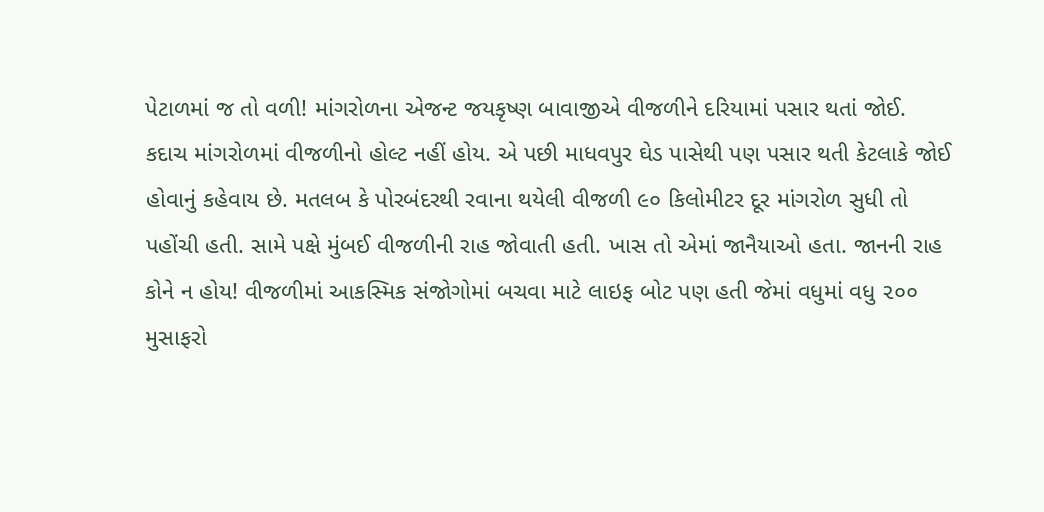પેટાળમાં જ તો વળી! માંગરોળના એજન્ટ જયકૃષ્ણ બાવાજીએ વીજળીને દરિયામાં પસાર થતાં જોઈ. કદાચ માંગરોળમાં વીજળીનો હોલ્ટ નહીં હોય. એ પછી માધવપુર ઘેડ પાસેથી પણ પસાર થતી કેટલાકે જોઈ હોવાનું કહેવાય છે. મતલબ કે પોરબંદરથી રવાના થયેલી વીજળી ૯૦ કિલોમીટર દૂર માંગરોળ સુધી તો પહોંચી હતી. સામે પક્ષે મુંબઈ વીજળીની રાહ જોવાતી હતી. ખાસ તો એમાં જાનૈયાઓ હતા. જાનની રાહ કોને ન હોય! વીજળીમાં આકસ્મિક સંજોગોમાં બચવા માટે લાઇફ બોટ પણ હતી જેમાં વધુમાં વધુ ૨૦૦ મુસાફરો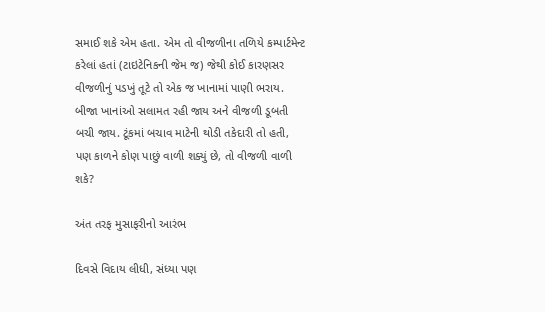સમાઈ શકે એમ હતા. એમ તો વીજળીના તળિયે કમ્પાર્ટમેન્ટ કરેલાં હતાં (ટાઇટેનિકની જેમ જ) જેથી કોઈ કારણસર વીજળીનું પડખું તૂટે તો એક જ ખાનામાં પાણી ભરાય. બીજા ખાનાંઓ સલામત રહી જાય અને વીજળી ડૂબતી બચી જાય. ટૂંકમાં બચાવ માટેની થોડી તકેદારી તો હતી, પણ કાળને કોણ પાછું વાળી શક્યું છે, તો વીજળી વાળી શકે?

અંત તરફ મુસાફરીનો આરંભ

દિવસે વિદાય લીધી, સંધ્યા પણ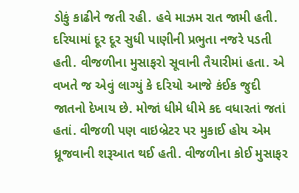ડોકું કાઢીને જતી રહી. હવે માઝમ રાત જામી હતી. દરિયામાં દૂર દૂર સુધી પાણીની પ્રભુતા નજરે પડતી હતી. વીજળીના મુસાફરો સૂવાની તૈયારીમાં હતા. એ વખતે જ એવું લાગ્યું કે દરિયો આજે કંઈક જુદી જાતનો દેખાય છે. મોજાં ધીમે ધીમે કદ વધારતાં જતાં હતાં. વીજળી પણ વાઇબ્રેટર પર મુકાઈ હોય એમ ધ્રૂજવાની શરૂઆત થઈ હતી. વીજળીના કોઈ મુસાફર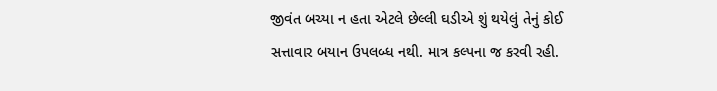જીવંત બચ્યા ન હતા એટલે છેલ્લી ઘડીએ શું થયેલું તેનું કોઈ સત્તાવાર બયાન ઉપલબ્ધ નથી. માત્ર કલ્પના જ કરવી રહી.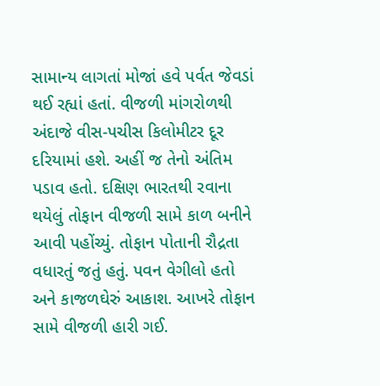સામાન્ય લાગતાં મોજાં હવે પર્વત જેવડાં થઈ રહ્યાં હતાં. વીજળી માંગરોળથી અંદાજે વીસ-પચીસ કિલોમીટર દૂર દરિયામાં હશે. અહીં જ તેનો અંતિમ પડાવ હતો. દક્ષિણ ભારતથી રવાના થયેલું તોફાન વીજળી સામે કાળ બનીને આવી પહોંચ્યું. તોફાન પોતાની રૌદ્રતા વધારતું જતું હતું. પવન વેગીલો હતો અને કાજળઘેરું આકાશ. આખરે તોફાન સામે વીજળી હારી ગઈ.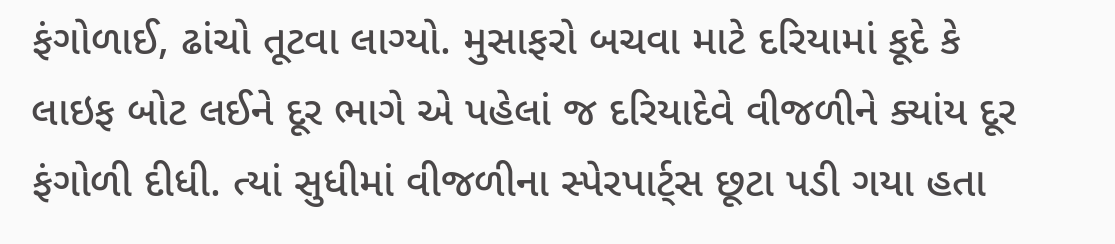ફંગોળાઈ, ઢાંચો તૂટવા લાગ્યો. મુસાફરો બચવા માટે દરિયામાં કૂદે કે લાઇફ બોટ લઈને દૂર ભાગે એ પહેલાં જ દરિયાદેવે વીજળીને ક્યાંય દૂર ફંગોળી દીધી. ત્યાં સુધીમાં વીજળીના સ્પેરપાર્ટ્સ છૂટા પડી ગયા હતા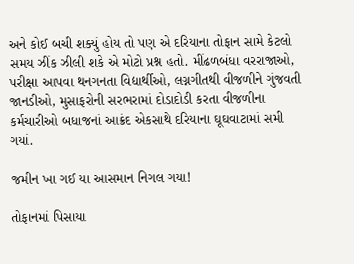અને કોઈ બચી શક્યું હોય તો પણ એ દરિયાના તોફાન સામે કેટલો સમય ઝીંક ઝીલી શકે એ મોટો પ્રશ્ન હતો. મીંઢળબંધા વરરાજાઓ, પરીક્ષા આપવા થનગનતા વિદ્યાર્થીઓ, લગ્નગીતથી વીજળીને ગુંજવતી જાનડીઓ, મુસાફરોની સરભરામાં દોડાદોડી કરતા વીજળીના કર્મચારીઓ બધાજનાં આક્રંદ એકસાથે દરિયાના ઘૂઘવાટામાં સમી ગયાં.

જમીન ખા ગઈ યા આસમાન નિગલ ગયા!

તોફાનમાં પિસાયા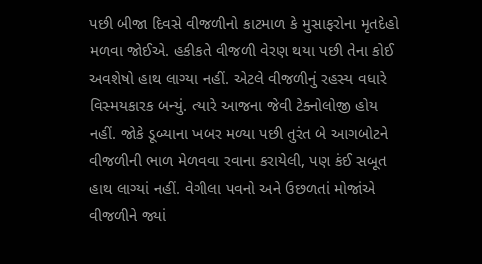પછી બીજા દિવસે વીજળીનો કાટમાળ કે મુસાફરોના મૃતદેહો મળવા જોઈએ. હકીકતે વીજળી વેરણ થયા પછી તેના કોઈ અવશેષો હાથ લાગ્યા નહીં. એટલે વીજળીનું રહસ્ય વધારે વિસ્મયકારક બન્યું. ત્યારે આજના જેવી ટેક્નોલોજી હોય નહીં. જોકે ડૂબ્યાના ખબર મળ્યા પછી તુરંત બે આગબોટને વીજળીની ભાળ મેળવવા રવાના કરાયેલી, પણ કંઈ સબૂત હાથ લાગ્યાં નહીં. વેગીલા પવનો અને ઉછળતાં મોજાંએ વીજળીને જ્યાં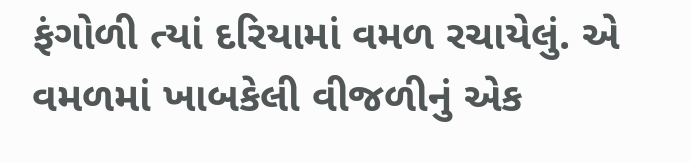ફંગોળી ત્યાં દરિયામાં વમળ રચાયેલું. એ વમળમાં ખાબકેલી વીજળીનું એક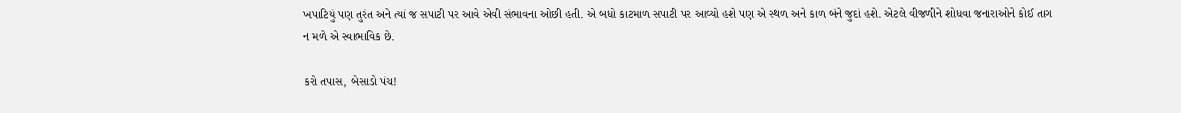ખપાટિયું પણ તુરંત અને ત્યાં જ સપાટી પર આવે એવી સંભાવના ઓછી હતી. એ બધો કાટમાળ સપાટી પર આવ્યો હશે પણ એ સ્થળ અને કાળ બંને જુદાં હશે. એટલે વીજળીને શોધવા જનારાઓને કોઈ તાગ ન મળે એ સ્વાભાવિક છે.

કરો તપાસ, બેસાડો પંચ!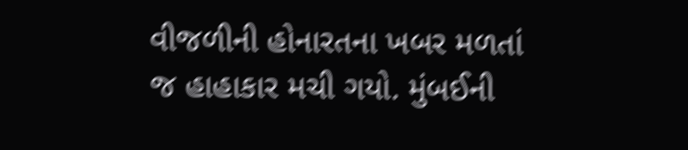વીજળીની હોનારતના ખબર મળતાં જ હાહાકાર મચી ગયો. મુંબઈની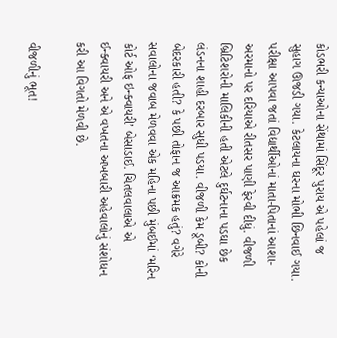કોડભરી કન્યાઓના સેંથામાં સિંદૂર પુરાય એ પહેલાં જ સુહાગ ઊજડી ગયા. કેટલાયના ઘરના મોભી છિનવાઈ ગયા. પરીક્ષા આપવા જતાં વિદ્યાર્થીઓનાં માતા-પિતાનાં આશા-અરમાનો પર દરિયાએ રીતસર પાણી ફેરવી દીધું. વીજળી બ્રિટિશરોની માલિકીની હતી એટલે દુર્ઘટનાના પડઘા છેક લંડનના શાહી દરબાર સુધી પડયા. વીજળી કેમ ડૂબી? કોની બેદરકારી હતી? કે પછી તોફાન જ આક્રમક હતું? વગેરે સવાલોના જવાબ મેળવવા એક મહિના પછી મુંબઈમાં ‘મરિન કોર્ટ ઓફ ઇન્ક્વાયરી’ બેસાડાઈ. ચિતલવાલાએ એ ઈન્ક્વાયરી અને એ વખતના અખબારી અહેવાલોનું સંશોધન કરી આ વિગતો મેળવી છે.

વીજળીનું ભૂત!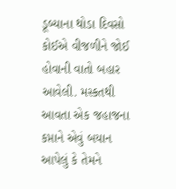ડૂબ્યાના થોડા દિવસો કોઈએ વીજળીને જોઈ હોવાની વાતો બહાર આવેલી. મસ્કતથી આવતા એક જહાજના કપ્તાને એવું બયાન આપેલું કે તેમને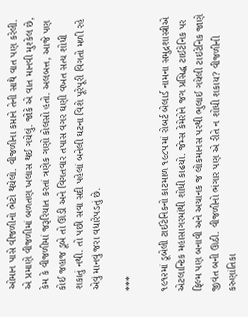ઓમાન પાસે વીજળીનો ભેટો થયેલો. વીજળીના કપ્તાને તેની સાથે વાત પણ કરેલી. એ પ્રમાણે વીજળીમાં બળતણ ખલાસ થઈ ગયેલું. જોકે એ વાત માનવી મુશ્કેલ છે, કેમ કે વીજળીમાં જરૂરિયાત કરતાં ત્રણેક ગણો કોલસો હતો. અલબત્ત, આજે પણ કોઈ જહાજ ડૂબે તો ઊંડી અને વિગતવાર તપાસ વગર ઘણી વખત સત્ય શોધી શકાતું નથી. તો પછી સવા સદી પહેલાં બનેલી ઘટના વિશે પૂરેપૂરી વિગતો મળી રહે એવું માનવું જરા વધારેપડતું છે.

***

૧૯૧૨માં ડૂબેલી ટાઈટેનિકનો કાટમાળ ૧૯૮૫માં રોબર્ટ બેલાર્ડ નામના સમુદ્રશાસ્ત્રીએ એટલાન્ટિક મહાસાગરમાંથી શોધી કાઢયો. જેમ્સ કેમેરોને જગ પ્રસિદ્ધ ટાઈટેનિક પર ફિલ્મ પણ બનાવી અને અચાનક જ લોકમાનસ પરથી ભુલાઈ ગયેલી ટાઇટેનિક જાણે જીવંત બની ઊઠી. વીજળીનો ભંગાર પણ એ રીતે ન શોધી શકાય? વીજળીની કરુણાંતિકા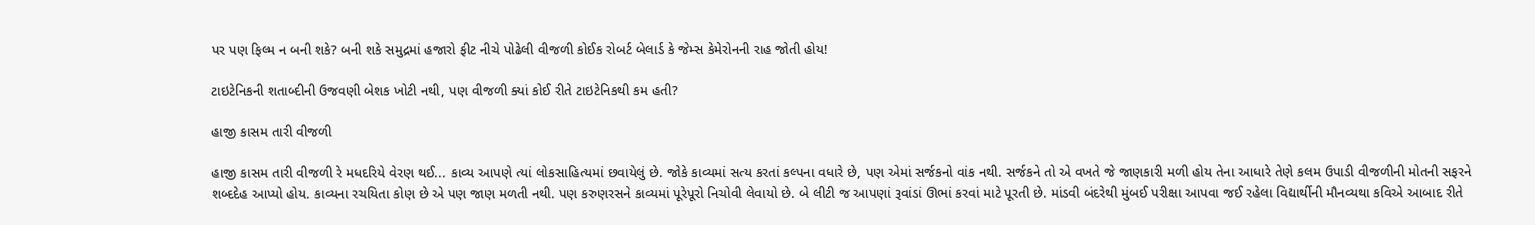પર પણ ફિલ્મ ન બની શકે? બની શકે સમુદ્રમાં હજારો ફીટ નીચે પોઢેલી વીજળી કોઈક રોબર્ટ બેલાર્ડ કે જેમ્સ કેમેરોનની રાહ જોતી હોય!

ટાઇટેનિકની શતાબ્દીની ઉજવણી બેશક ખોટી નથી, પણ વીજળી ક્યાં કોઈ રીતે ટાઇટેનિકથી કમ હતી?

હાજી કાસમ તારી વીજળી

હાજી કાસમ તારી વીજળી રે મધદરિયે વેરણ થઈ... કાવ્ય આપણે ત્યાં લોકસાહિત્યમાં છવાયેલું છે. જોકે કાવ્યમાં સત્ય કરતાં કલ્પના વધારે છે, પણ એમાં સર્જકનો વાંક નથી. સર્જકને તો એ વખતે જે જાણકારી મળી હોય તેના આધારે તેણે કલમ ઉપાડી વીજળીની મોતની સફરને શબ્દદેહ આપ્યો હોય. કાવ્યના રચયિતા કોણ છે એ પણ જાણ મળતી નથી. પણ કરુણરસને કાવ્યમાં પૂરેપૂરો નિચોવી લેવાયો છે. બે લીટી જ આપણાં રૂવાંડાં ઊભાં કરવાં માટે પૂરતી છે. માંડવી બંદરેથી મુંબઈ પરીક્ષા આપવા જઈ રહેલા વિદ્યાર્થીની મૌનવ્યથા કવિએ આબાદ રીતે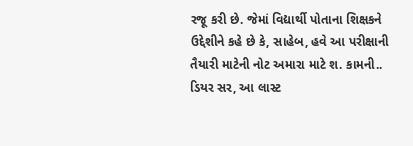રજૂ કરી છે. જેમાં વિદ્યાર્થી પોતાના શિક્ષકને ઉદ્દેશીને કહે છે કે, સાહેબ, હવે આ પરીક્ષાની તૈયારી માટેની નોટ અમારા માટે શ. કામની.. ડિયર સર, આ લાસ્ટ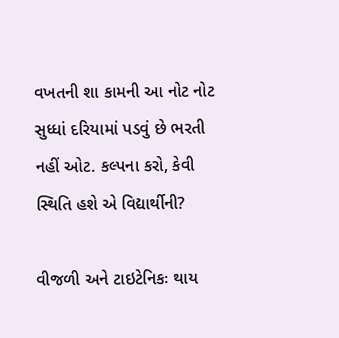વખતની શા કામની આ નોટ નોટ સુધ્ધાં દરિયામાં પડવું છે ભરતી નહીં ઓટ. કલ્પના કરો, કેવી સ્થિતિ હશે એ વિદ્યાર્થીની?

વીજળી અને ટાઇટેનિકઃ થાય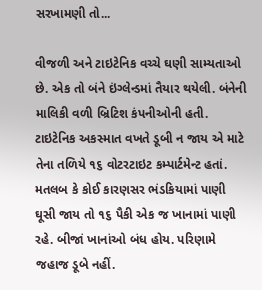સરખામણી તો...

વીજળી અને ટાઇટેનિક વચ્ચે ઘણી સામ્યતાઓ છે. એક તો બંને ઇંગ્લેન્ડમાં તૈયાર થયેલી. બંનેની માલિકી વળી બ્રિટિશ કંપનીઓની હતી. ટાઇટેનિક અકસ્માત વખતે ડૂબી ન જાય એ માટે તેના તળિયે ૧૬ વોટરટાઇટ કમ્પાર્ટમેન્ટ હતાં. મતલબ કે કોઈ કારણસર ભંડકિયામાં પાણી ઘૂસી જાય તો ૧૬ પૈકી એક જ ખાનામાં પાણી રહે. બીજાં ખાનાંઓ બંધ હોય. પરિણામે જહાજ ડૂબે નહીં.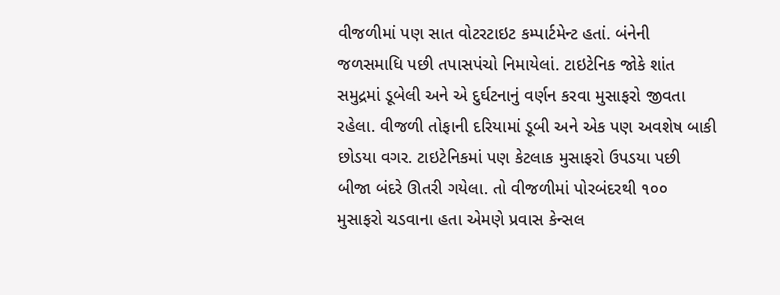વીજળીમાં પણ સાત વોટરટાઇટ કમ્પાર્ટમેન્ટ હતાં. બંનેની જળસમાધિ પછી તપાસપંચો નિમાયેલાં. ટાઇટેનિક જોકે શાંત સમુદ્રમાં ડૂબેલી અને એ દુર્ઘટનાનું વર્ણન કરવા મુસાફરો જીવતા રહેલા. વીજળી તોફાની દરિયામાં ડૂબી અને એક પણ અવશેષ બાકી છોડયા વગર. ટાઇટેનિકમાં પણ કેટલાક મુસાફરો ઉપડયા પછી બીજા બંદરે ઊતરી ગયેલા. તો વીજળીમાં પોરબંદરથી ૧૦૦ મુસાફરો ચડવાના હતા એમણે પ્રવાસ કેન્સલ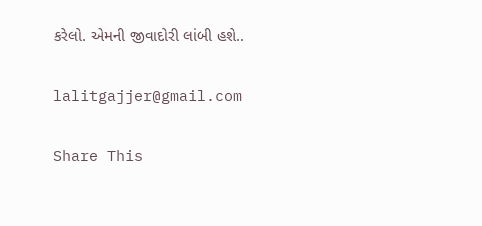કરેલો. એમની જીવાદોરી લાંબી હશે..

lalitgajjer@gmail.com

Share This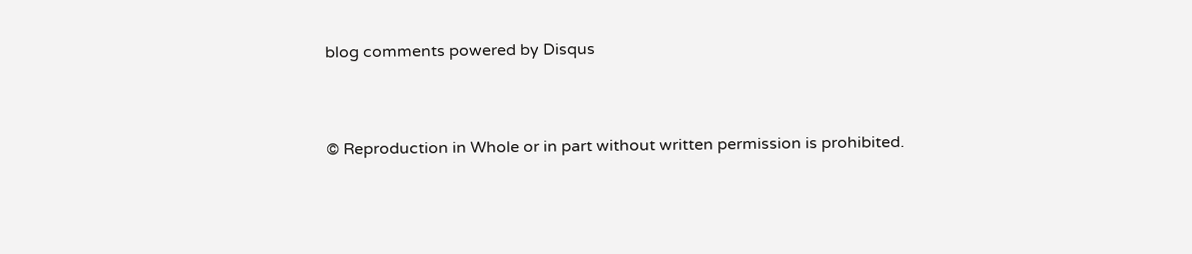blog comments powered by Disqus


© Reproduction in Whole or in part without written permission is prohibited.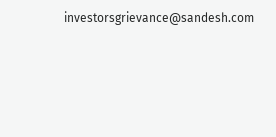investorsgrievance@sandesh.com